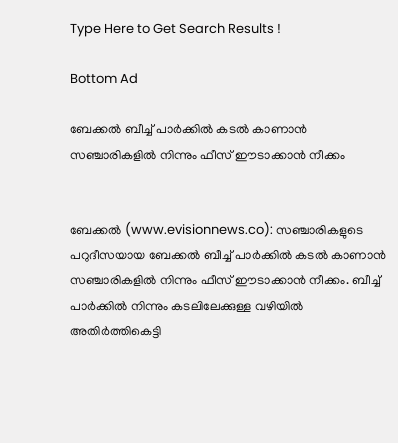Type Here to Get Search Results !

Bottom Ad

ബേക്കല്‍ ബീച്ച് പാര്‍ക്കില്‍ കടല്‍ കാണാന്‍ സഞ്ചാരികളില്‍ നിന്നും ഫീസ് ഈടാക്കാന്‍ നീക്കം


ബേക്കല്‍ (www.evisionnews.co): സഞ്ചാരികളുടെ പറുദീസയായ ബേക്കല്‍ ബീച്ച് പാര്‍ക്കില്‍ കടല്‍ കാണാന്‍ സഞ്ചാരികളില്‍ നിന്നും ഫീസ് ഈടാക്കാന്‍ നീക്കം. ബീച്ച് പാര്‍ക്കില്‍ നിന്നും കടലിലേക്കുള്ള വഴിയില്‍ അതിര്‍ത്തികെട്ടി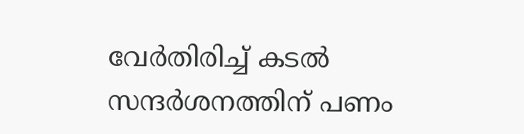വേര്‍തിരിച്ച് കടല്‍ സന്ദര്‍ശനത്തിന് പണം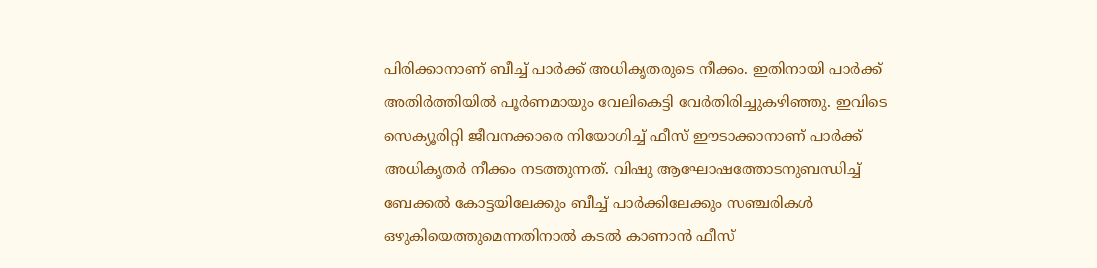പിരിക്കാനാണ് ബീച്ച് പാര്‍ക്ക് അധികൃതരുടെ നീക്കം. ഇതിനായി പാര്‍ക്ക് അതിര്‍ത്തിയില്‍ പൂര്‍ണമായും വേലികെട്ടി വേര്‍തിരിച്ചുകഴിഞ്ഞു. ഇവിടെ സെക്യൂരിറ്റി ജീവനക്കാരെ നിയോഗിച്ച് ഫീസ് ഈടാക്കാനാണ് പാര്‍ക്ക് അധികൃതര്‍ നീക്കം നടത്തുന്നത്. വിഷു ആഘോഷത്തോടനുബന്ധിച്ച് ബേക്കല്‍ കോട്ടയിലേക്കും ബീച്ച് പാര്‍ക്കിലേക്കും സഞ്ചരികള്‍ ഒഴുകിയെത്തുമെന്നതിനാല്‍ കടല്‍ കാണാന്‍ ഫീസ്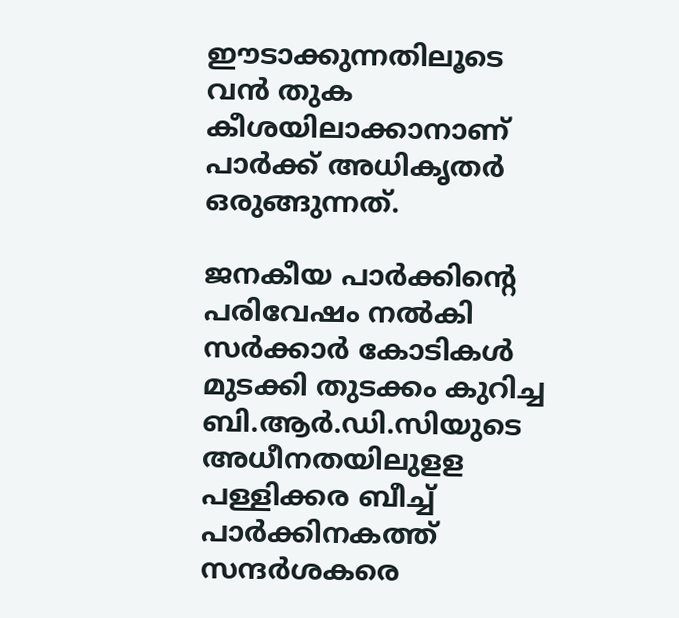ഈടാക്കുന്നതിലൂടെ വന്‍ തുക കീശയിലാക്കാനാണ് പാര്‍ക്ക് അധികൃതര്‍ ഒരുങ്ങുന്നത്.

ജനകീയ പാര്‍ക്കിന്റെ പരിവേഷം നല്‍കി സര്‍ക്കാര്‍ കോടികള്‍ മുടക്കി തുടക്കം കുറിച്ച ബി.ആര്‍.ഡി.സിയുടെ അധീനതയിലുളള പള്ളിക്കര ബീച്ച് പാര്‍ക്കിനകത്ത് സന്ദര്‍ശകരെ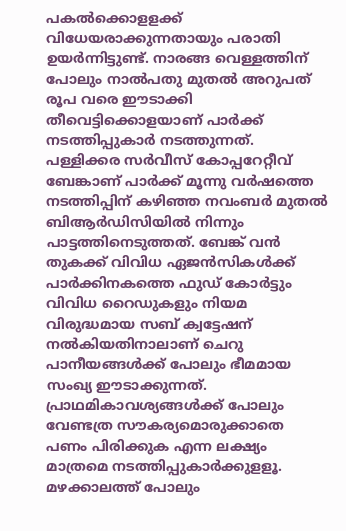പകല്‍ക്കൊളളക്ക് വിധേയരാക്കുന്നതായും പരാതി ഉയര്‍ന്നിട്ടുണ്ട്. നാരങ്ങ വെള്ളത്തിന് പോലും നാല്‍പതു മുതല്‍ അറുപത് രൂപ വരെ ഈടാക്കി തീവെട്ടിക്കൊളയാണ് പാര്‍ക്ക് നടത്തിപ്പുകാര്‍ നടത്തുന്നത്. പള്ളിക്കര സര്‍വീസ് കോപ്പറേറ്റീവ് ബേങ്കാണ് പാര്‍ക്ക് മൂന്നു വര്‍ഷത്തെ നടത്തിപ്പിന് കഴിഞ്ഞ നവംബര്‍ മുതല്‍ ബിആര്‍ഡിസിയില്‍ നിന്നും പാട്ടത്തിനെടുത്തത്. ബേങ്ക് വന്‍ തുകക്ക് വിവിധ ഏജന്‍സികള്‍ക്ക് പാര്‍ക്കിനകത്തെ ഫുഡ് കോര്‍ട്ടും വിവിധ റൈഡുകളും നിയമ വിരുദ്ധമായ സബ് ക്വട്ടേഷന് നല്‍കിയതിനാലാണ് ചെറു പാനീയങ്ങള്‍ക്ക് പോലും ഭീമമായ സംഖ്യ ഈടാക്കുന്നത്. പ്രാഥമികാവശ്യങ്ങള്‍ക്ക് പോലും വേണ്ടത്ര സൗകര്യമൊരുക്കാതെ പണം പിരിക്കുക എന്ന ലക്ഷ്യം മാത്രമെ നടത്തിപ്പുകാര്‍ക്കുളളൂ. മഴക്കാലത്ത് പോലും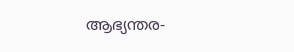ആഭ്യന്തര-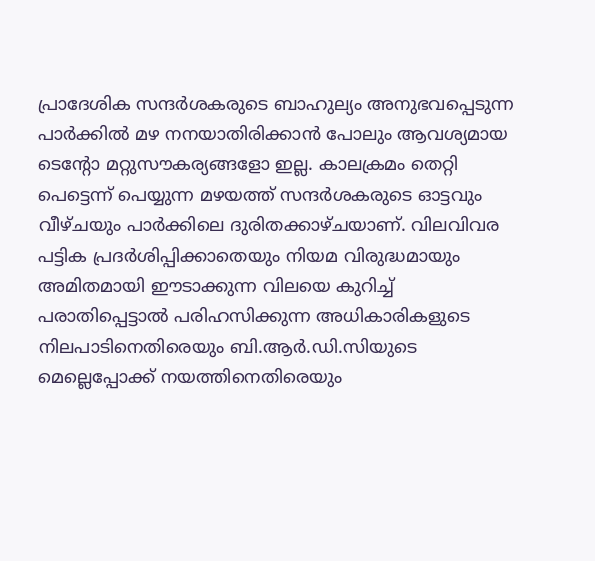പ്രാദേശിക സന്ദര്‍ശകരുടെ ബാഹുല്യം അനുഭവപ്പെടുന്ന പാര്‍ക്കില്‍ മഴ നനയാതിരിക്കാന്‍ പോലും ആവശ്യമായ ടെന്റോ മറ്റുസൗകര്യങ്ങളോ ഇല്ല. കാലക്രമം തെറ്റി പെട്ടെന്ന് പെയ്യുന്ന മഴയത്ത് സന്ദര്‍ശകരുടെ ഓട്ടവും വീഴ്ചയും പാര്‍ക്കിലെ ദുരിതക്കാഴ്ചയാണ്. വിലവിവര പട്ടിക പ്രദര്‍ശിപ്പിക്കാതെയും നിയമ വിരുദ്ധമായും അമിതമായി ഈടാക്കുന്ന വിലയെ കുറിച്ച് പരാതിപ്പെട്ടാല്‍ പരിഹസിക്കുന്ന അധികാരികളുടെ നിലപാടിനെതിരെയും ബി.ആര്‍.ഡി.സിയുടെ മെല്ലെപ്പോക്ക് നയത്തിനെതിരെയും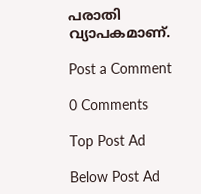പരാതി വ്യാപകമാണ്.

Post a Comment

0 Comments

Top Post Ad

Below Post Ad